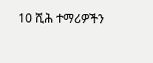10 ሺሕ ተማሪዎችን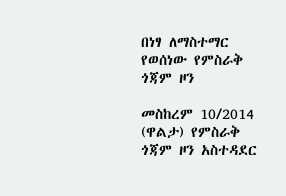በነፃ ለማስተማር የወሰነው የምስራቅ ጎጃም ዞን

መስከረም 10/2014 (ዋልታ) የምስራቅ ጎጃም ዞን አስተዳደር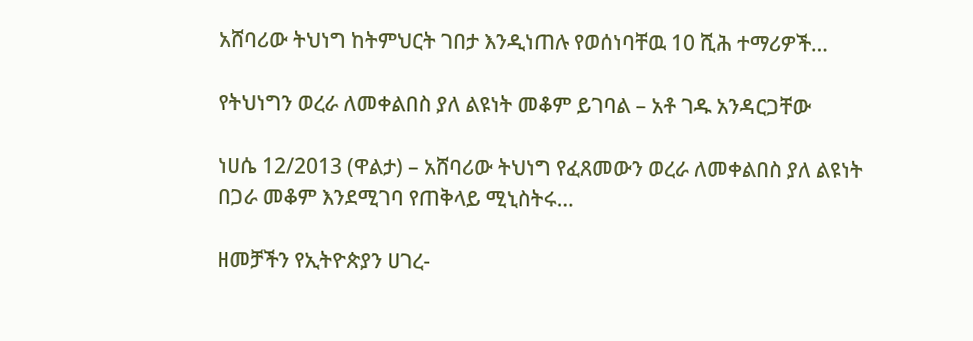አሸባሪው ትህነግ ከትምህርት ገበታ እንዲነጠሉ የወሰነባቸዉ 10 ሺሕ ተማሪዎች…

የትህነግን ወረራ ለመቀልበስ ያለ ልዩነት መቆም ይገባል – አቶ ገዱ አንዳርጋቸው

ነሀሴ 12/2013 (ዋልታ) – አሸባሪው ትህነግ የፈጸመውን ወረራ ለመቀልበስ ያለ ልዩነት በጋራ መቆም እንደሚገባ የጠቅላይ ሚኒስትሩ…

ዘመቻችን የኢትዮጵያን ሀገረ-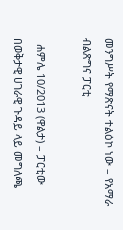መንግሥት የማጽናት ተልዕኮ ነው – የአማራ ብልጽግና ፓርቲ

  ሐምሌ 10/2013 (ዋልታ) – ፓርቲው በወቅታዊ ሀገራዊ ጉዳይ ላይ መግለጫ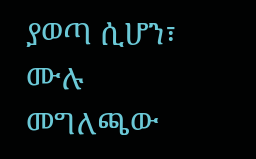ያወጣ ሲሆን፣ ሙሉ መግለጫው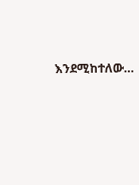እንደሚከተለው…